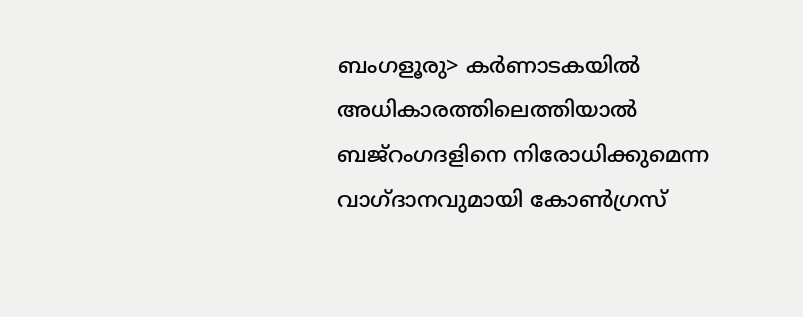ബംഗളൂരു> കർണാടകയിൽ അധികാരത്തിലെത്തിയാൽ ബജ്റംഗദളിനെ നിരോധിക്കുമെന്ന വാഗ്ദാനവുമായി കോൺഗ്രസ്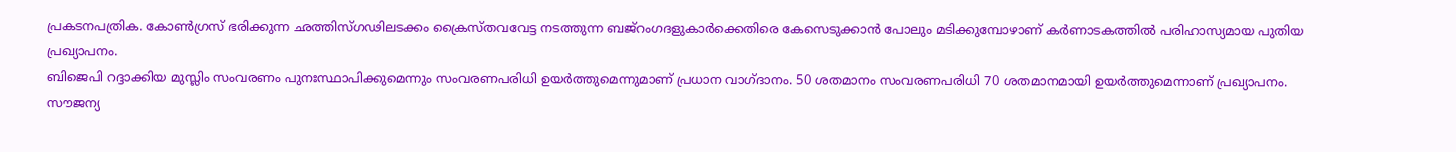പ്രകടനപത്രിക. കോൺഗ്രസ് ഭരിക്കുന്ന ഛത്തിസ്ഗഢിലടക്കം ക്രൈസ്തവവേട്ട നടത്തുന്ന ബജ്റംഗദളുകാർക്കെതിരെ കേസെടുക്കാൻ പോലും മടിക്കുമ്പോഴാണ് കർണാടകത്തിൽ പരിഹാസ്യമായ പുതിയ പ്രഖ്യാപനം.
ബിജെപി റദ്ദാക്കിയ മുസ്ലിം സംവരണം പുനഃസ്ഥാപിക്കുമെന്നും സംവരണപരിധി ഉയർത്തുമെന്നുമാണ് പ്രധാന വാഗ്ദാനം. 50 ശതമാനം സംവരണപരിധി 70 ശതമാനമായി ഉയർത്തുമെന്നാണ് പ്രഖ്യാപനം. സൗജന്യ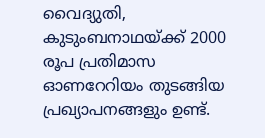വൈദ്യുതി, കുടുംബനാഥയ്ക്ക് 2000 രൂപ പ്രതിമാസ ഓണറേറിയം തുടങ്ങിയ പ്രഖ്യാപനങ്ങളും ഉണ്ട്.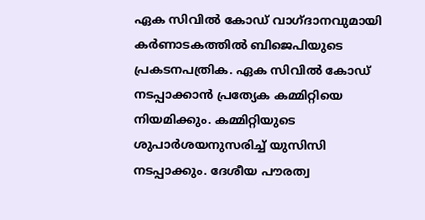ഏക സിവിൽ കോഡ് വാഗ്ദാനവുമായി കർണാടകത്തിൽ ബിജെപിയുടെ പ്രകടനപത്രിക. ഏക സിവിൽ കോഡ് നടപ്പാക്കാൻ പ്രത്യേക കമ്മിറ്റിയെ നിയമിക്കും. കമ്മിറ്റിയുടെ ശുപാർശയനുസരിച്ച് യുസിസി നടപ്പാക്കും. ദേശീയ പൗരത്വ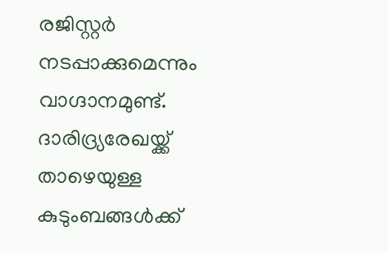രജിസ്റ്റർ നടപ്പാക്കുമെന്നും വാഗ്ദാനമുണ്ട്.
ദാരിദ്ര്യരേഖയ്ക്ക് താഴെയുള്ള കുടുംബങ്ങൾക്ക്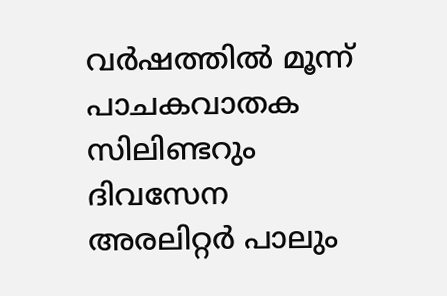വർഷത്തിൽ മൂന്ന് പാചകവാതക സിലിണ്ടറും ദിവസേന അരലിറ്റർ പാലും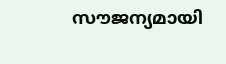സൗജന്യമായി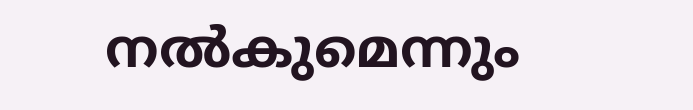നൽകുമെന്നും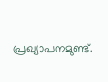പ്രഖ്യാപനമുണ്ട്.